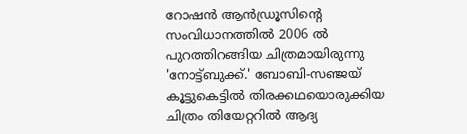റോഷൻ ആൻഡ്രൂസിന്റെ സംവിധാനത്തിൽ 2006 ൽ പുറത്തിറങ്ങിയ ചിത്രമായിരുന്നു 'നോട്ട്ബുക്ക്.' ബോബി-സഞ്ജയ് കൂട്ടുകെട്ടിൽ തിരക്കഥയൊരുക്കിയ ചിത്രം തിയേറ്ററിൽ ആദ്യ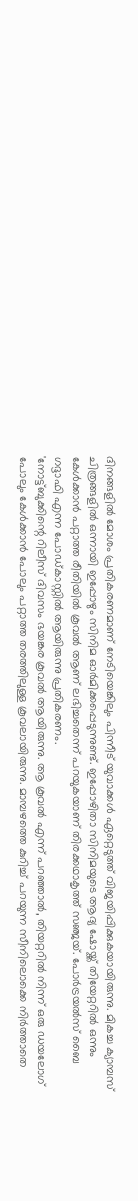ദിനങ്ങളിൽ മോശം പ്രതികരണമാണ് നേടിയെങ്കിലും പിന്നീട് യുവാക്കൾ ഏറ്റെടുത്ത് വിജയിപ്പിക്കുകയായിരുന്നു. മികച്ച ക്യാമ്പസ് ചിത്രങ്ങളിൽ ഒന്നായി ഇപ്പോഴും സിനിമ ഓർമിക്കപ്പെടുന്നുണ്ട്. ഇപ്പോഴിതാ സിനിമയുടെ ആദ്യ ഷോയ്ക്ക് തിയേറ്ററിൽ ഒന്നും കേൾക്കാൻ പറ്റാത്ത രീതിയിൽ കൂവൽ ആണ് ലഭിച്ചതെന്ന് പറയുകയാണ് തിരക്കഥാകൃത്ത് സഞ്ജയ്. പോർട്രയൽസ് ബൈ ഗദ്ദാഫി എന്ന പോഡ്കാസ്റ്റിൽ ആയിരുന്നു പ്രതികരണം.
'നോട്ട്ബുക്കിന്റെ റിലീസ് ദിവസം ഭയങ്കര കൂവൽ ആയിരുന്നു. ആ കൂവൽ എന്ന് പറഞ്ഞാൽ, തിയറ്ററിൽ നിന്ന് ഒരു ഡയലോഗ് പോലും കേൾക്കാൻ പോലും പറ്റാത്ത തരത്തിലുള്ള കൂവലായിരുന്നു. മാമ്പഴത്തെ കുറിച്ച് പറയുന്ന സീനിലൊക്കെ നിർത്താതെ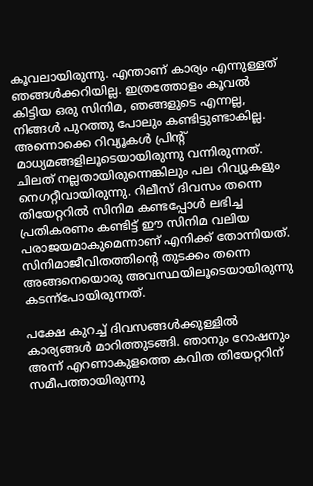കൂവലായിരുന്നു. എന്താണ് കാര്യം എന്നുള്ളത് ഞങ്ങൾക്കറിയില്ല. ഇത്രത്തോളം കൂവൽ കിട്ടിയ ഒരു സിനിമ, ഞങ്ങളുടെ എന്നല്ല, നിങ്ങൾ പുറത്തു പോലും കണ്ടിട്ടുണ്ടാകില്ല.
അന്നൊക്കെ റിവ്യൂകൾ പ്രിന്റ് മാധ്യമങ്ങളിലൂടെയായിരുന്നു വന്നിരുന്നത്. ചിലത് നല്ലതായിരുന്നെങ്കിലും പല റിവ്യൂകളും നെഗറ്റീവായിരുന്നു. റിലീസ് ദിവസം തന്നെ തിയേറ്ററിൽ സിനിമ കണ്ടപ്പോൾ ലഭിച്ച പ്രതികരണം കണ്ടിട്ട് ഈ സിനിമ വലിയ പരാജയമാകുമെന്നാണ് എനിക്ക് തോന്നിയത്. സിനിമാജീവിതത്തിന്റെ തുടക്കം തന്നെ അങ്ങനെയൊരു അവസ്ഥയിലൂടെയായിരുന്നു കടന്ന്പോയിരുന്നത്.

പക്ഷേ കുറച്ച് ദിവസങ്ങൾക്കുള്ളിൽ കാര്യങ്ങൾ മാറിത്തുടങ്ങി. ഞാനും റോഷനും അന്ന് എറണാകുളത്തെ കവിത തിയേറ്ററിന് സമീപത്തായിരുന്നു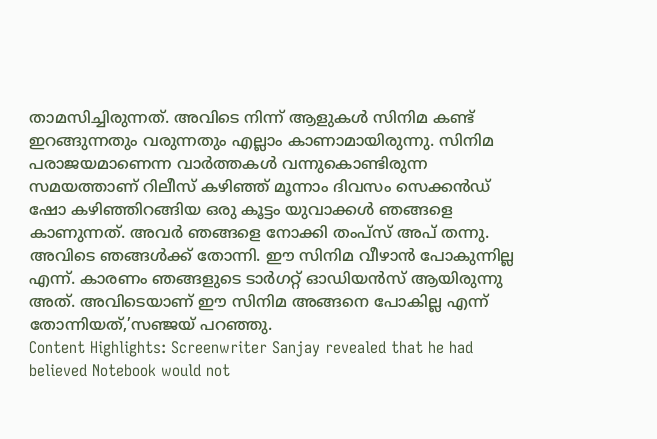താമസിച്ചിരുന്നത്. അവിടെ നിന്ന് ആളുകൾ സിനിമ കണ്ട് ഇറങ്ങുന്നതും വരുന്നതും എല്ലാം കാണാമായിരുന്നു. സിനിമ പരാജയമാണെന്ന വാർത്തകൾ വന്നുകൊണ്ടിരുന്ന സമയത്താണ് റിലീസ് കഴിഞ്ഞ് മൂന്നാം ദിവസം സെക്കൻഡ് ഷോ കഴിഞ്ഞിറങ്ങിയ ഒരു കൂട്ടം യുവാക്കൾ ഞങ്ങളെ കാണുന്നത്. അവർ ഞങ്ങളെ നോക്കി തംപ്സ് അപ് തന്നു. അവിടെ ഞങ്ങൾക്ക് തോന്നി. ഈ സിനിമ വീഴാൻ പോകുന്നില്ല എന്ന്. കാരണം ഞങ്ങളുടെ ടാർഗറ്റ് ഓഡിയൻസ് ആയിരുന്നു അത്. അവിടെയാണ് ഈ സിനിമ അങ്ങനെ പോകില്ല എന്ന് തോന്നിയത്,’സഞ്ജയ് പറഞ്ഞു.
Content Highlights: Screenwriter Sanjay revealed that he had believed Notebook would not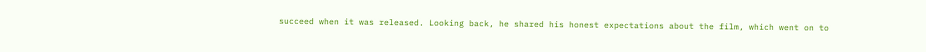succeed when it was released. Looking back, he shared his honest expectations about the film, which went on to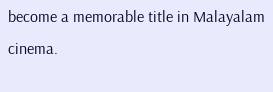become a memorable title in Malayalam cinema.